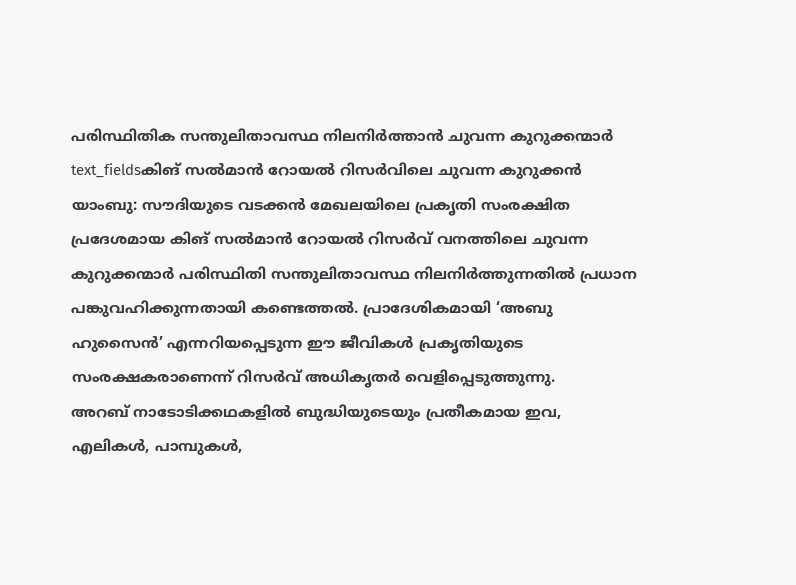പരിസ്ഥിതിക സന്തുലിതാവസ്ഥ നിലനിർത്താൻ ചുവന്ന കുറുക്കന്മാർ
text_fieldsകിങ് സൽമാൻ റോയൽ റിസർവിലെ ചുവന്ന കുറുക്കൻ
യാംബു: സൗദിയുടെ വടക്കൻ മേഖലയിലെ പ്രകൃതി സംരക്ഷിത പ്രദേശമായ കിങ് സൽമാൻ റോയൽ റിസർവ് വനത്തിലെ ചുവന്ന കുറുക്കന്മാർ പരിസ്ഥിതി സന്തുലിതാവസ്ഥ നിലനിർത്തുന്നതിൽ പ്രധാന പങ്കുവഹിക്കുന്നതായി കണ്ടെത്തൽ. പ്രാദേശികമായി ‘അബു ഹുസൈൻ’ എന്നറിയപ്പെടുന്ന ഈ ജീവികൾ പ്രകൃതിയുടെ സംരക്ഷകരാണെന്ന് റിസർവ് അധികൃതർ വെളിപ്പെടുത്തുന്നു.
അറബ് നാടോടിക്കഥകളിൽ ബുദ്ധിയുടെയും പ്രതീകമായ ഇവ, എലികൾ, പാമ്പുകൾ,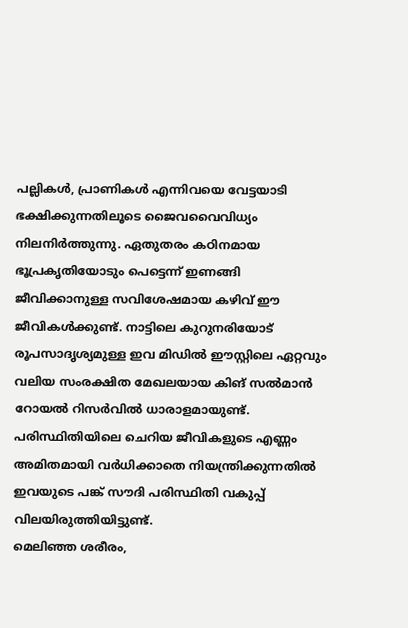പല്ലികൾ, പ്രാണികൾ എന്നിവയെ വേട്ടയാടി ഭക്ഷിക്കുന്നതിലൂടെ ജൈവവൈവിധ്യം നിലനിർത്തുന്നു. ഏതുതരം കഠിനമായ ഭൂപ്രകൃതിയോടും പെട്ടെന്ന് ഇണങ്ങി ജീവിക്കാനുള്ള സവിശേഷമായ കഴിവ് ഈ ജീവികൾക്കുണ്ട്. നാട്ടിലെ കുറുനരിയോട് രൂപസാദൃശ്യമുള്ള ഇവ മിഡിൽ ഈസ്റ്റിലെ ഏറ്റവും വലിയ സംരക്ഷിത മേഖലയായ കിങ് സൽമാൻ റോയൽ റിസർവിൽ ധാരാളമായുണ്ട്. പരിസ്ഥിതിയിലെ ചെറിയ ജീവികളുടെ എണ്ണം അമിതമായി വർധിക്കാതെ നിയന്ത്രിക്കുന്നതിൽ ഇവയുടെ പങ്ക് സൗദി പരിസ്ഥിതി വകുപ്പ് വിലയിരുത്തിയിട്ടുണ്ട്.
മെലിഞ്ഞ ശരീരം,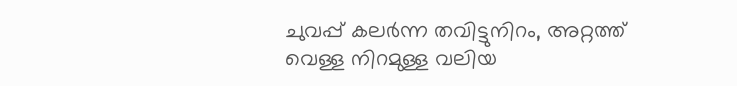ചുവപ്പ് കലർന്ന തവിട്ടുനിറം, അറ്റത്ത് വെള്ള നിറമുള്ള വലിയ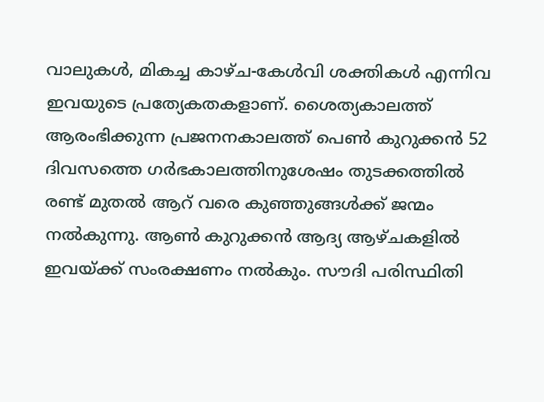വാലുകൾ, മികച്ച കാഴ്ച-കേൾവി ശക്തികൾ എന്നിവ ഇവയുടെ പ്രത്യേകതകളാണ്. ശൈത്യകാലത്ത് ആരംഭിക്കുന്ന പ്രജനനകാലത്ത് പെൺ കുറുക്കൻ 52 ദിവസത്തെ ഗർഭകാലത്തിനുശേഷം തുടക്കത്തിൽ രണ്ട് മുതൽ ആറ് വരെ കുഞ്ഞുങ്ങൾക്ക് ജന്മം നൽകുന്നു. ആൺ കുറുക്കൻ ആദ്യ ആഴ്ചകളിൽ ഇവയ്ക്ക് സംരക്ഷണം നൽകും. സൗദി പരിസ്ഥിതി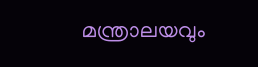മന്ത്രാലയവും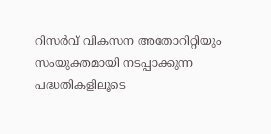റിസർവ് വികസന അതോറിറ്റിയും സംയുക്തമായി നടപ്പാക്കുന്ന പദ്ധതികളിലൂടെ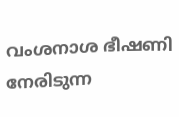വംശനാശ ഭീഷണി നേരിടുന്ന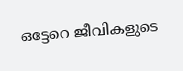ഒട്ടേറെ ജീവികളുടെ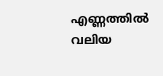എണ്ണത്തിൽ വലിയ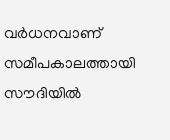വർധനവാണ് സമീപകാലത്തായി സൗദിയിൽ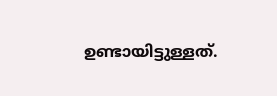ഉണ്ടായിട്ടുള്ളത്.